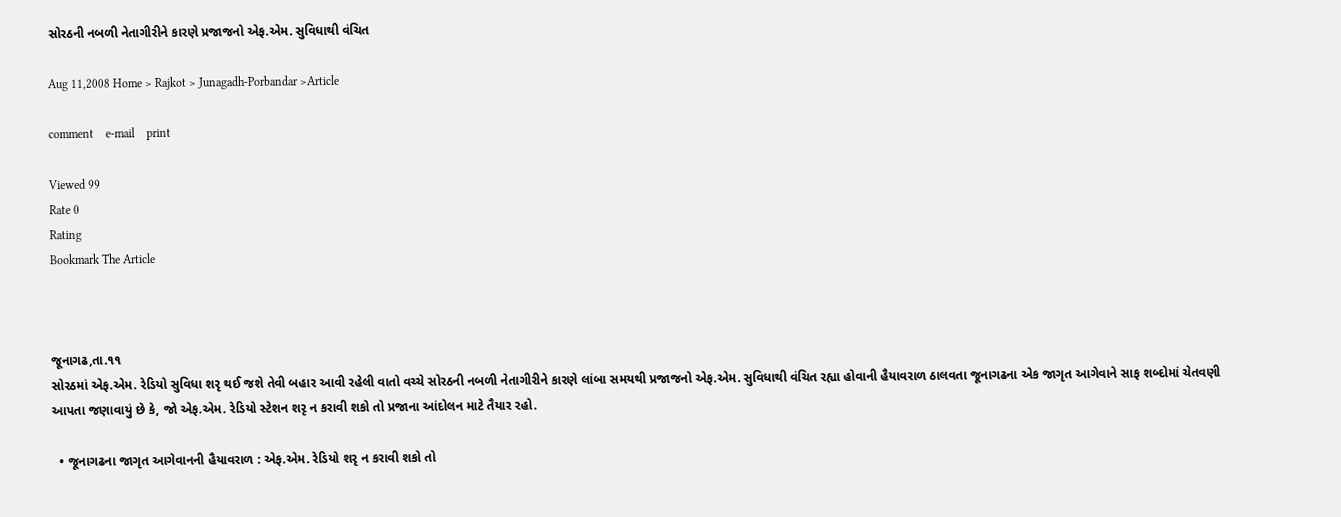સોરઠની નબળી નેતાગીરીને કારણે પ્રજાજનો એફ.એમ. સુવિધાથી વંચિત

Aug 11,2008 Home > Rajkot > Junagadh-Porbandar >Article

comment    e-mail    print

Viewed 99
Rate 0
Rating
Bookmark The Article



જૂનાગઢ,તા.૧૧
સોરઠમાં એફ.એમ. રેડિયો સુવિધા શરૃ થઈ જશે તેવી બહાર આવી રહેલી વાતો વચ્ચે સોરઠની નબળી નેતાગીરીને કારણે લાંબા સમયથી પ્રજાજનો એફ.એમ. સુવિધાથી વંચિત રહ્યા હોવાની હૈયાવરાળ ઠાલવતા જૂનાગઢના એક જાગૃત આગેવાને સાફ શબ્દોમાં ચેતવણી આપતા જણાવાયું છે કે, જો એફ.એમ. રેડિયો સ્ટેશન શરૃ ન કરાવી શકો તો પ્રજાના આંદોલન માટે તૈયાર રહો.

  • જૂનાગઢના જાગૃત આગેવાનની હૈયાવરાળ : એફ.એમ. રેડિયો શરૃ ન કરાવી શકો તો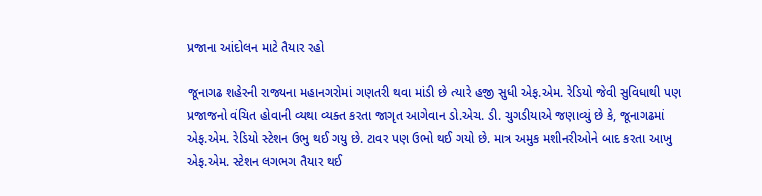પ્રજાના આંદોલન માટે તૈયાર રહો

જૂનાગઢ શહેરની રાજ્યના મહાનગરોમાં ગણતરી થવા માંડી છે ત્યારે હજી સુધી એફ.એમ. રેડિયો જેવી સુવિધાથી પણ પ્રજાજનો વંચિત હોવાની વ્યથા વ્યક્ત કરતા જાગૃત આગેવાન ડો.એચ. ડી. ચુગડીયાએ જણાવ્યું છે કે, જૂનાગઢમાં એફ.એમ. રેડિયો સ્ટેશન ઉભુ થઈ ગયુ છે. ટાવર પણ ઉભો થઈ ગયો છે. માત્ર અમુક મશીનરીઓને બાદ કરતા આખુ એફ.એમ. સ્ટેશન લગભગ તૈયાર થઈ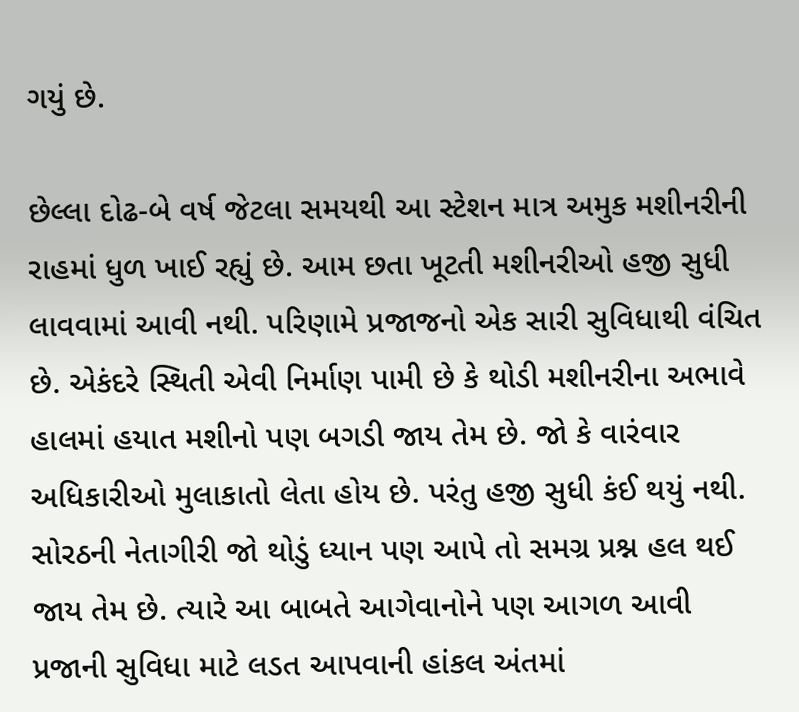ગયું છે.

છેલ્લા દોઢ-બે વર્ષ જેટલા સમયથી આ સ્ટેશન માત્ર અમુક મશીનરીની રાહમાં ધુળ ખાઈ રહ્યું છે. આમ છતા ખૂટતી મશીનરીઓ હજી સુધી લાવવામાં આવી નથી. પરિણામે પ્રજાજનો એક સારી સુવિધાથી વંચિત છે. એકંદરે સ્થિતી એવી નિર્માણ પામી છે કે થોડી મશીનરીના અભાવે હાલમાં હયાત મશીનો પણ બગડી જાય તેમ છે. જો કે વારંવાર અધિકારીઓ મુલાકાતો લેતા હોય છે. પરંતુ હજી સુધી કંઈ થયું નથી. સોરઠની નેતાગીરી જો થોડું ધ્યાન પણ આપે તો સમગ્ર પ્રશ્ન હલ થઈ જાય તેમ છે. ત્યારે આ બાબતે આગેવાનોને પણ આગળ આવી પ્રજાની સુવિધા માટે લડત આપવાની હાંકલ અંતમાં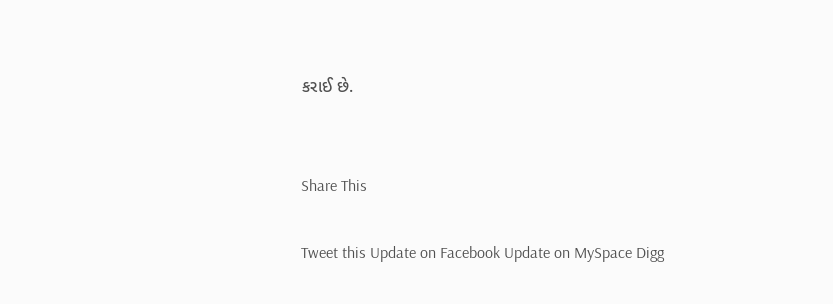કરાઈ છે.


Share This

Tweet this Update on Facebook Update on MySpace Digg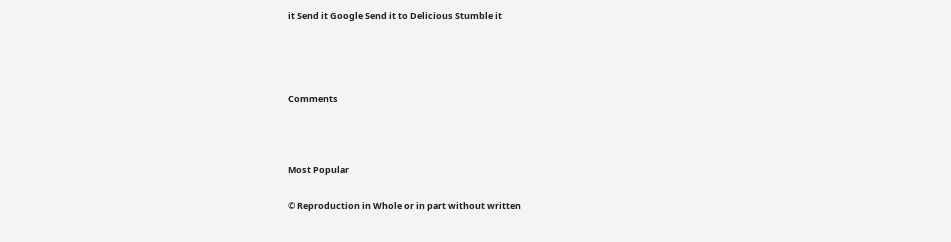it Send it Google Send it to Delicious Stumble it






Comments





Most Popular


© Reproduction in Whole or in part without written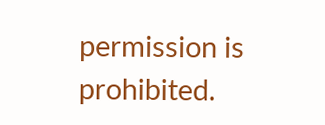permission is prohibited.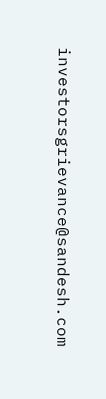investorsgrievance@sandesh.com